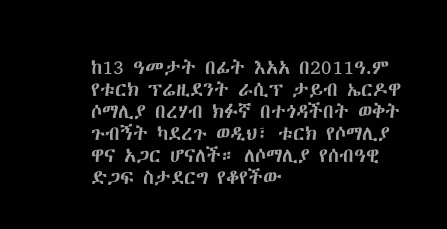ከ13 ዓመታት በፊት እአአ በ2011ዓ.ም የቱርክ ፕሬዚደንት ራሲፕ ታይብ ኤርዶዋ ሶማሊያ በረሃብ ክፉኛ በተጎዳችበት ወቅት ጉብኝት ካደረጉ ወዲህ፣ ቱርክ የሶማሊያ ዋና አጋር ሆናለች። ለሶማሊያ የሰብዓዊ ድጋፍ ስታደርግ የቆየችው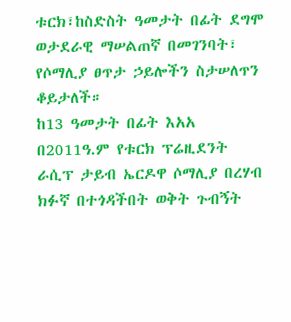ቱርክ፣ከስድስት ዓመታት በፊት ደግሞ ወታደራዊ ማሠልጠኛ በመገንባት፣ የሶማሊያ ፀጥታ ኃይሎችን ስታሠለጥን ቆይታለች።
ከ13 ዓመታት በፊት እአአ በ2011ዓ.ም የቱርክ ፕሬዚደንት ራሲፕ ታይብ ኤርዶዋ ሶማሊያ በረሃብ ክፉኛ በተጎዳችበት ወቅት ጉብኝት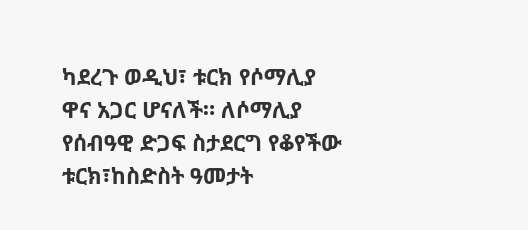ካደረጉ ወዲህ፣ ቱርክ የሶማሊያ ዋና አጋር ሆናለች። ለሶማሊያ የሰብዓዊ ድጋፍ ስታደርግ የቆየችው ቱርክ፣ከስድስት ዓመታት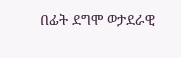በፊት ደግሞ ወታደራዊ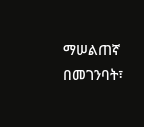ማሠልጠኛ በመገንባት፣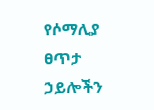የሶማሊያ ፀጥታ ኃይሎችን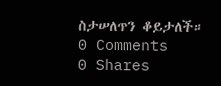ስታሠለጥን ቆይታለች።
0 Comments
0 Shares